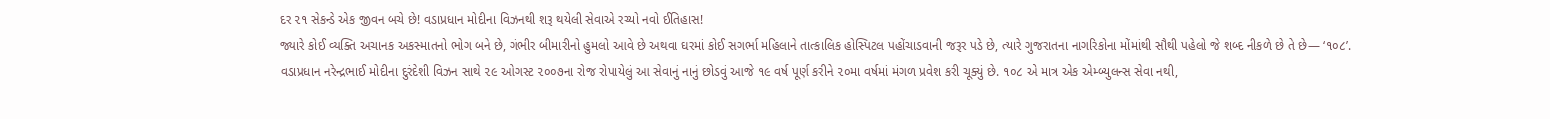દર ૨૧ સેકન્ડે એક જીવન બચે છે! વડાપ્રધાન મોદીના વિઝનથી શરૂ થયેલી સેવાએ રચ્યો નવો ઈતિહાસ!
જ્યારે કોઈ વ્યક્તિ અચાનક અકસ્માતનો ભોગ બને છે, ગંભીર બીમારીનો હુમલો આવે છે અથવા ઘરમાં કોઈ સગર્ભા મહિલાને તાત્કાલિક હોસ્પિટલ પહોંચાડવાની જરૂર પડે છે, ત્યારે ગુજરાતના નાગરિકોના મોંમાંથી સૌથી પહેલો જે શબ્દ નીકળે છે તે છે— ‘૧૦૮’.
વડાપ્રધાન નરેન્દ્રભાઈ મોદીના દુરંદેશી વિઝન સાથે ૨૯ ઓગસ્ટ ૨૦૦૭ના રોજ રોપાયેલું આ સેવાનું નાનું છોડવું આજે ૧૯ વર્ષ પૂર્ણ કરીને ૨૦મા વર્ષમાં મંગળ પ્રવેશ કરી ચૂક્યું છે. ૧૦૮ એ માત્ર એક એમ્બ્યુલન્સ સેવા નથી,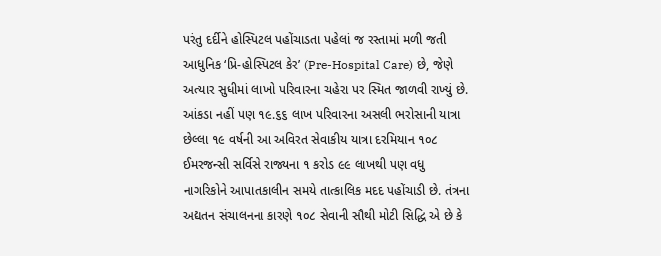પરંતુ દર્દીને હોસ્પિટલ પહોંચાડતા પહેલાં જ રસ્તામાં મળી જતી આધુનિક ‘પ્રિ-હોસ્પિટલ કેર’ (Pre-Hospital Care) છે, જેણે અત્યાર સુધીમાં લાખો પરિવારના ચહેરા પર સ્મિત જાળવી રાખ્યું છે.
આંકડા નહીં પણ ૧૯.૬૬ લાખ પરિવારના અસલી ભરોસાની યાત્રા
છેલ્લા ૧૯ વર્ષની આ અવિરત સેવાકીય યાત્રા દરમિયાન ૧૦૮ ઈમરજન્સી સર્વિસે રાજ્યના ૧ કરોડ ૯૯ લાખથી પણ વધુ નાગરિકોને આપાતકાલીન સમયે તાત્કાલિક મદદ પહોંચાડી છે. તંત્રના અદ્યતન સંચાલનના કારણે ૧૦૮ સેવાની સૌથી મોટી સિદ્ધિ એ છે કે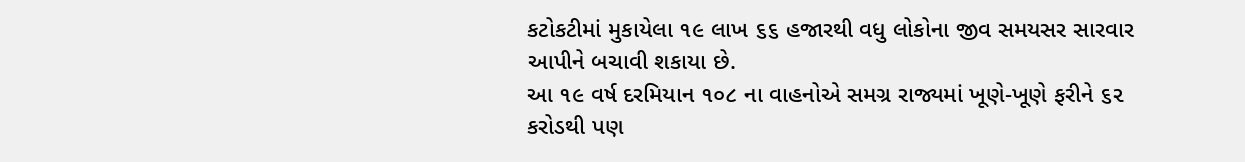કટોકટીમાં મુકાયેલા ૧૯ લાખ ૬૬ હજારથી વધુ લોકોના જીવ સમયસર સારવાર આપીને બચાવી શકાયા છે.
આ ૧૯ વર્ષ દરમિયાન ૧૦૮ ના વાહનોએ સમગ્ર રાજ્યમાં ખૂણે-ખૂણે ફરીને ૬૨ કરોડથી પણ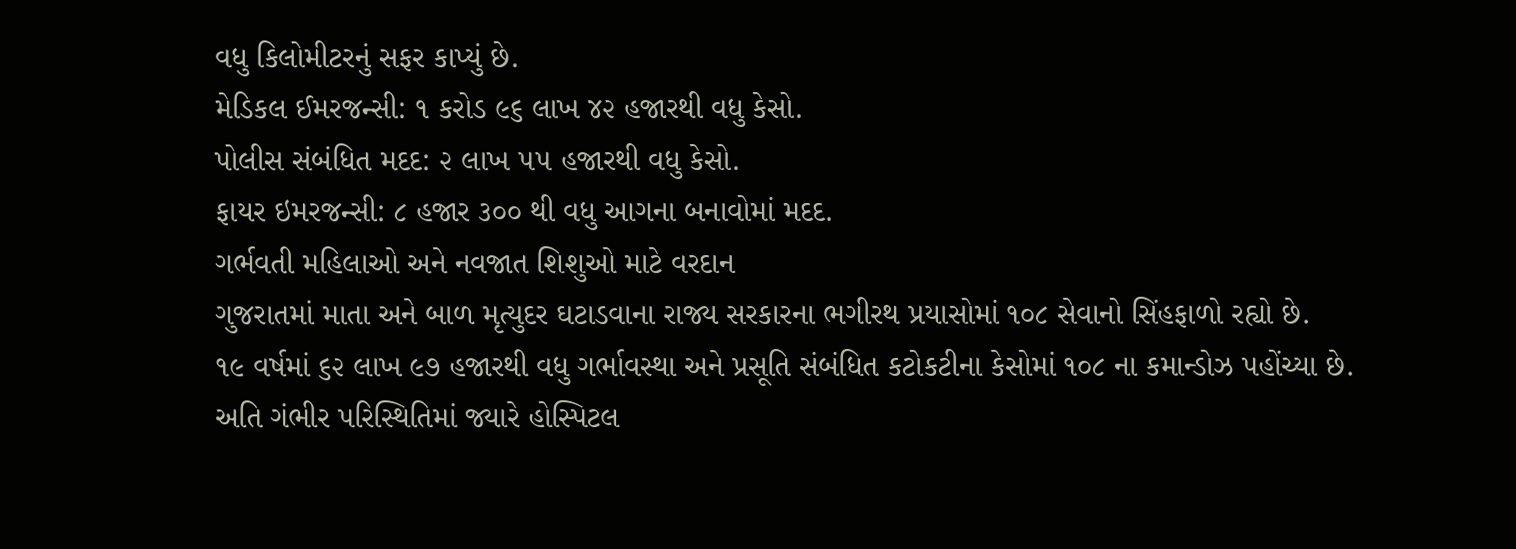વધુ કિલોમીટરનું સફર કાપ્યું છે.
મેડિકલ ઈમરજન્સી: ૧ કરોડ ૯૬ લાખ ૪૨ હજારથી વધુ કેસો.
પોલીસ સંબંધિત મદદ: ૨ લાખ ૫૫ હજારથી વધુ કેસો.
ફાયર ઇમરજન્સી: ૮ હજાર ૩૦૦ થી વધુ આગના બનાવોમાં મદદ.
ગર્ભવતી મહિલાઓ અને નવજાત શિશુઓ માટે વરદાન
ગુજરાતમાં માતા અને બાળ મૃત્યુદર ઘટાડવાના રાજ્ય સરકારના ભગીરથ પ્રયાસોમાં ૧૦૮ સેવાનો સિંહફાળો રહ્યો છે.
૧૯ વર્ષમાં ૬૨ લાખ ૯૭ હજારથી વધુ ગર્ભાવસ્થા અને પ્રસૂતિ સંબંધિત કટોકટીના કેસોમાં ૧૦૮ ના કમાન્ડોઝ પહોંચ્યા છે.
અતિ ગંભીર પરિસ્થિતિમાં જ્યારે હોસ્પિટલ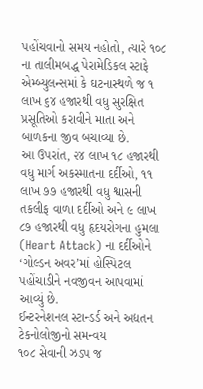પહોંચવાનો સમય નહોતો, ત્યારે ૧૦૮ ના તાલીમબદ્ધ પેરામેડિકલ સ્ટાફે એમ્બ્યુલન્સમાં કે ઘટનાસ્થળે જ ૧ લાખ ૬૪ હજારથી વધુ સુરક્ષિત પ્રસૂતિઓ કરાવીને માતા અને બાળકના જીવ બચાવ્યા છે.
આ ઉપરાંત, ૨૪ લાખ ૧૮ હજારથી વધુ માર્ગ અકસ્માતના દર્દીઓ, ૧૧ લાખ ૭૭ હજારથી વધુ શ્વાસની તકલીફ વાળા દર્દીઓ અને ૯ લાખ ૮૭ હજારથી વધુ હૃદયરોગના હુમલા (Heart Attack) ના દર્દીઓને ‘ગોલ્ડન અવર’માં હોસ્પિટલ પહોંચાડીને નવજીવન આપવામાં આવ્યું છે.
ઈન્ટરનેશનલ સ્ટાન્ડર્ડ અને અદ્યતન ટેકનોલોજીનો સમન્વય
૧૦૮ સેવાની ઝડપ જ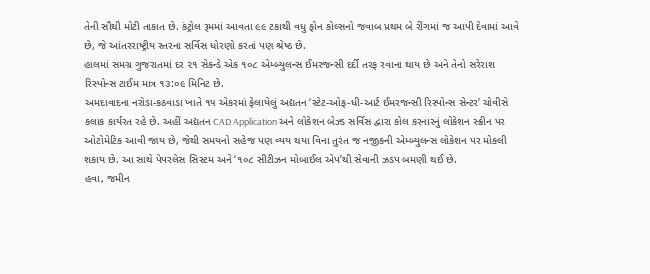તેની સૌથી મોટી તાકાત છે. કંટ્રોલ રૂમમાં આવતા ૯૯ ટકાથી વધુ ફોન કોલ્સનો જવાબ પ્રથમ બે રીંગમાં જ આપી દેવામાં આવે છે, જે આંતરરાષ્ટ્રીય સ્તરના સર્વિસ ધોરણો કરતાં પણ શ્રેષ્ઠ છે.
હાલમાં સમગ્ર ગુજરાતમાં દર ૨૧ સેકન્ડે એક ૧૦૮ એમ્બ્યુલન્સ ઈમરજન્સી દર્દી તરફ રવાના થાય છે અને તેનો સરેરાશ રિસ્પોન્સ ટાઈમ માત્ર ૧૩:૦૯ મિનિટ છે.
અમદાવાદના નરોડા-કઠવાડા ખાતે ૧૫ એકરમાં ફેલાયેલું અદ્યતન ‘સ્ટેટ-ઓફ-ધી-આર્ટ ઈમરજન્સી રિસ્પોન્સ સેન્ટર’ ચોવીસે કલાક કાર્યરત રહે છે. અહીં અદ્યતન CAD Application અને લોકેશન બેઝ્ડ સર્વિસ દ્વારા કોલ કરનારનું લોકેશન સ્ક્રીન પર ઓટોમેટિક આવી જાય છે, જેથી સમયનો સહેજ પણ વ્યય થયા વિના તુરંત જ નજીકની એમ્બ્યુલન્સ લોકેશન પર મોકલી શકાય છે. આ સાથે પેપરલેસ સિસ્ટમ અને ‘૧૦૮ સીટીઝન મોબાઈલ એપ’થી સેવાની ઝડપ બમણી થઈ છે.
હવા, જમીન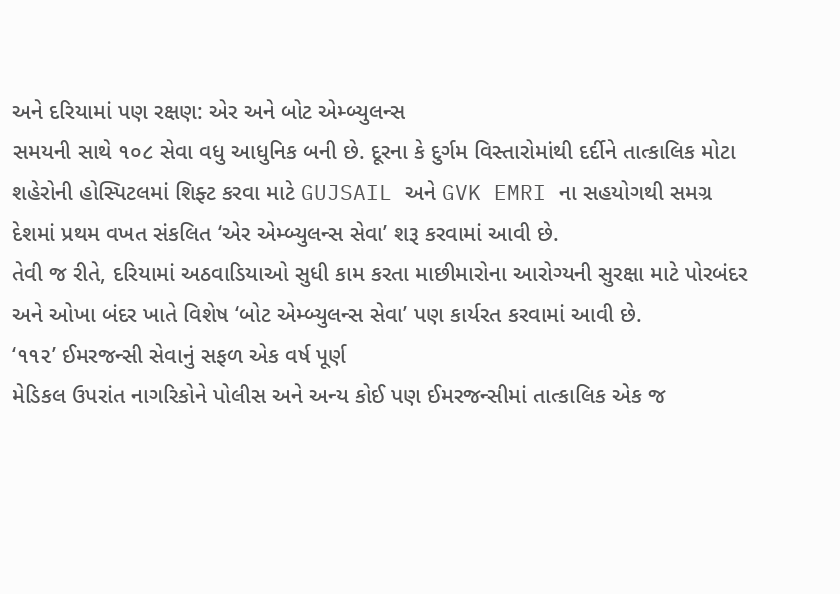અને દરિયામાં પણ રક્ષણ: એર અને બોટ એમ્બ્યુલન્સ
સમયની સાથે ૧૦૮ સેવા વધુ આધુનિક બની છે. દૂરના કે દુર્ગમ વિસ્તારોમાંથી દર્દીને તાત્કાલિક મોટા શહેરોની હોસ્પિટલમાં શિફ્ટ કરવા માટે GUJSAIL અને GVK EMRI ના સહયોગથી સમગ્ર દેશમાં પ્રથમ વખત સંકલિત ‘એર એમ્બ્યુલન્સ સેવા’ શરૂ કરવામાં આવી છે.
તેવી જ રીતે, દરિયામાં અઠવાડિયાઓ સુધી કામ કરતા માછીમારોના આરોગ્યની સુરક્ષા માટે પોરબંદર અને ઓખા બંદર ખાતે વિશેષ ‘બોટ એમ્બ્યુલન્સ સેવા’ પણ કાર્યરત કરવામાં આવી છે.
‘૧૧૨’ ઈમરજન્સી સેવાનું સફળ એક વર્ષ પૂર્ણ
મેડિકલ ઉપરાંત નાગરિકોને પોલીસ અને અન્ય કોઈ પણ ઈમરજન્સીમાં તાત્કાલિક એક જ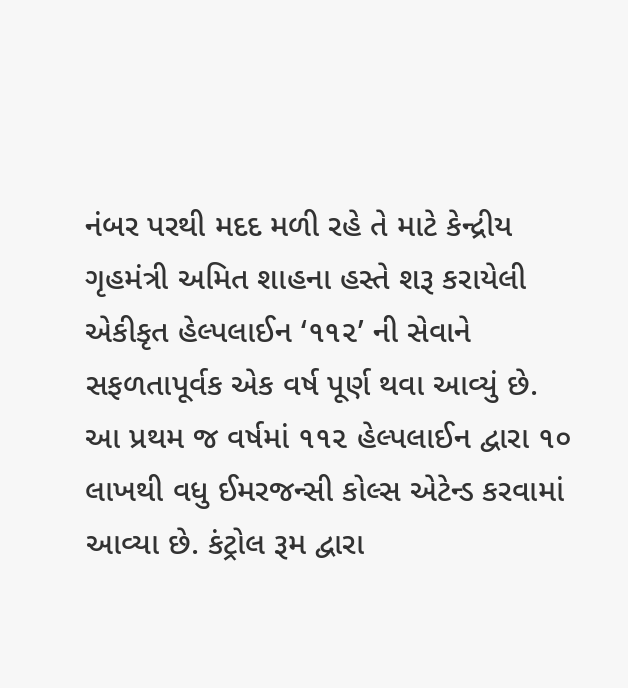નંબર પરથી મદદ મળી રહે તે માટે કેન્દ્રીય ગૃહમંત્રી અમિત શાહના હસ્તે શરૂ કરાયેલી એકીકૃત હેલ્પલાઈન ‘૧૧૨’ ની સેવાને સફળતાપૂર્વક એક વર્ષ પૂર્ણ થવા આવ્યું છે.
આ પ્રથમ જ વર્ષમાં ૧૧૨ હેલ્પલાઈન દ્વારા ૧૦ લાખથી વધુ ઈમરજન્સી કોલ્સ એટેન્ડ કરવામાં આવ્યા છે. કંટ્રોલ રૂમ દ્વારા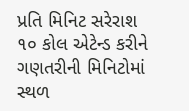પ્રતિ મિનિટ સરેરાશ ૧૦ કોલ એટેન્ડ કરીને ગણતરીની મિનિટોમાં સ્થળ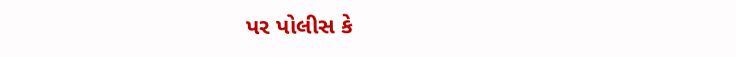પર પોલીસ કે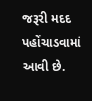જરૂરી મદદ પહોંચાડવામાં આવી છે.